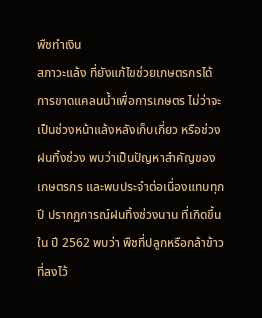พืชทำเงิน
สภาวะแล้ง ที่ยังแก้ไขช่วยเกษตรกรได้ การขาดแคลนน้ำเพื่อการเกษตร ไม่ว่าจะเป็นช่วงหน้าแล้งหลังเก็บเกี่ยว หรือช่วงฝนทิ้งช่วง พบว่าเป็นปัญหาสำคัญของเกษตรกร และพบประจำต่อเนื่องแทบทุกปี ปรากฏการณ์ฝนทิ้งช่วงนาน ที่เกิดขึ้นใน ปี 2562 พบว่า พืชที่ปลูกหรือกล้าข้าวที่ลงไว้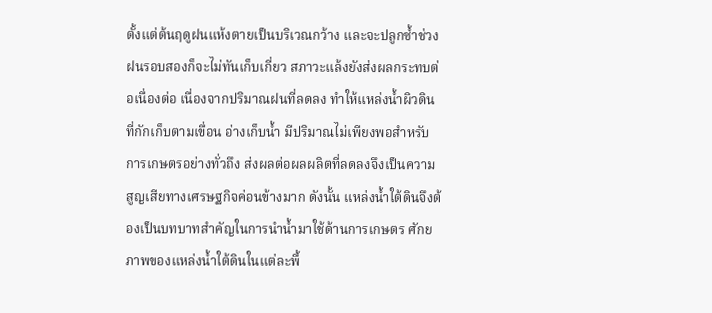ตั้งแต่ต้นฤดูฝนแห้งตายเป็นบริเวณกว้าง และจะปลูกซ้ำช่วงฝนรอบสองก็จะไม่ทันเก็บเกี่ยว สภาวะแล้งยังส่งผลกระทบต่อเนื่องต่อ เนื่องจากปริมาณฝนที่ลดลง ทำให้แหล่งน้ำผิวดินที่กักเก็บตามเขื่อน อ่างเก็บน้ำ มีปริมาณไม่เพียงพอสำหรับการเกษตรอย่างทั่วถึง ส่งผลต่อผลผลิตที่ลดลงจึงเป็นความสูญเสียทางเศรษฐกิจค่อนข้างมาก ดังนั้น แหล่งน้ำใต้ดินจึงต้องเป็นบทบาทสำคัญในการนำน้ำมาใช้ด้านการเกษตร ศักยภาพของแหล่งน้ำใต้ดินในแต่ละพื้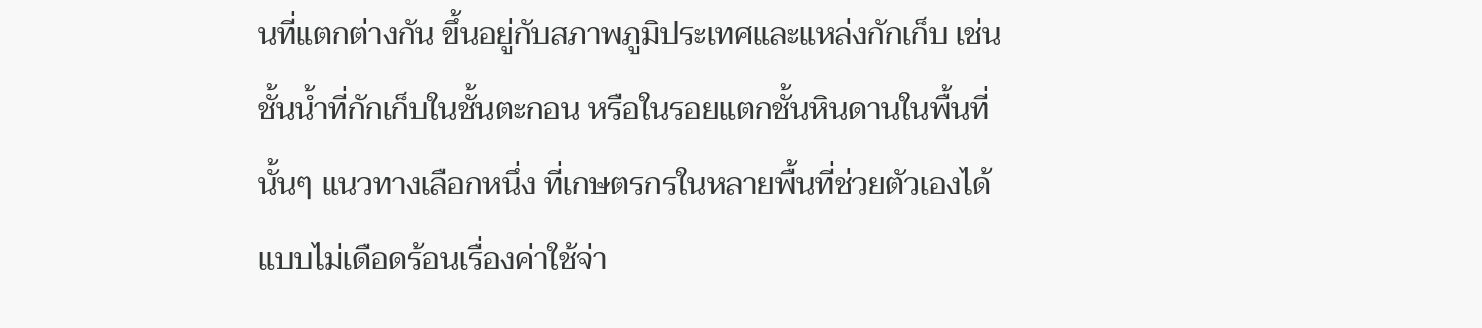นที่แตกต่างกัน ขึ้นอยู่กับสภาพภูมิประเทศและแหล่งกักเก็บ เช่น ชั้นน้ำที่กักเก็บในชั้นตะกอน หรือในรอยแตกชั้นหินดานในพื้นที่นั้นๆ แนวทางเลือกหนึ่ง ที่เกษตรกรในหลายพื้นที่ช่วยตัวเองได้แบบไม่เดือดร้อนเรื่องค่าใช้จ่า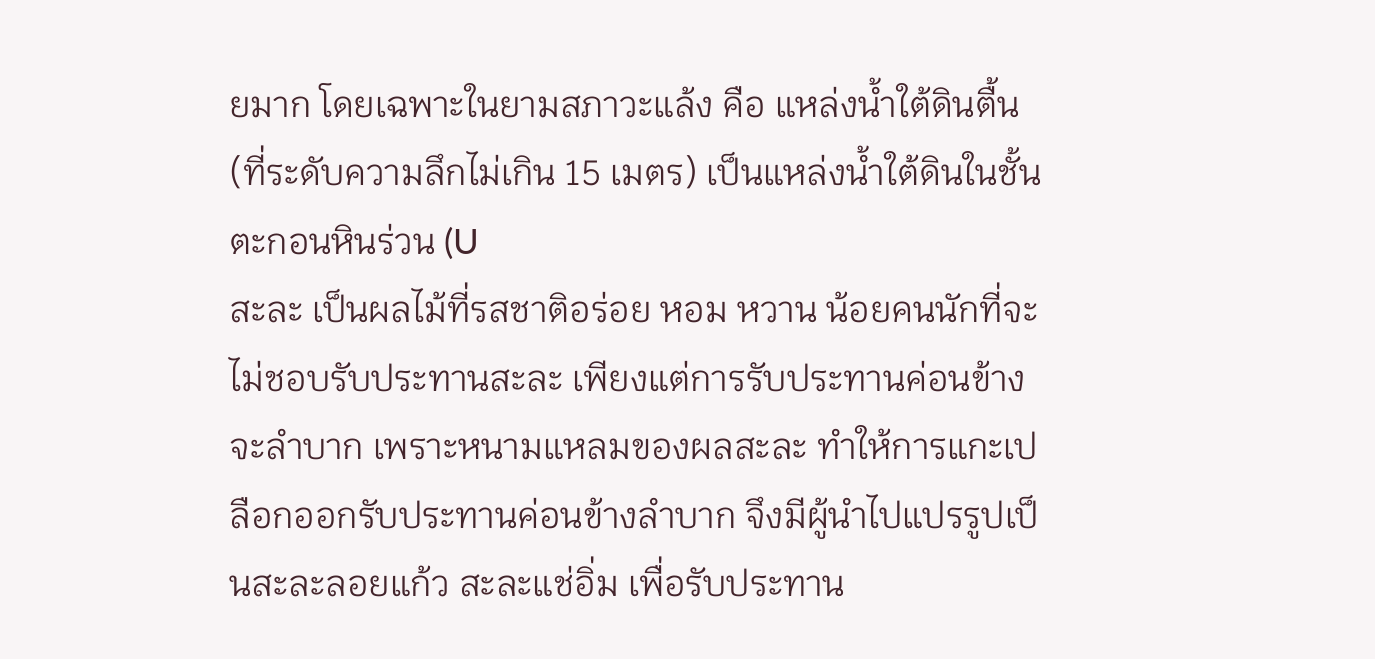ยมาก โดยเฉพาะในยามสภาวะแล้ง คือ แหล่งน้ำใต้ดินตื้น (ที่ระดับความลึกไม่เกิน 15 เมตร) เป็นแหล่งน้ำใต้ดินในชั้นตะกอนหินร่วน (U
สะละ เป็นผลไม้ที่รสชาติอร่อย หอม หวาน น้อยคนนักที่จะไม่ชอบรับประทานสะละ เพียงแต่การรับประทานค่อนข้างจะลำบาก เพราะหนามแหลมของผลสะละ ทำให้การแกะเปลือกออกรับประทานค่อนข้างลำบาก จึงมีผู้นำไปแปรรูปเป็นสะละลอยแก้ว สะละแช่อิ่ม เพื่อรับประทาน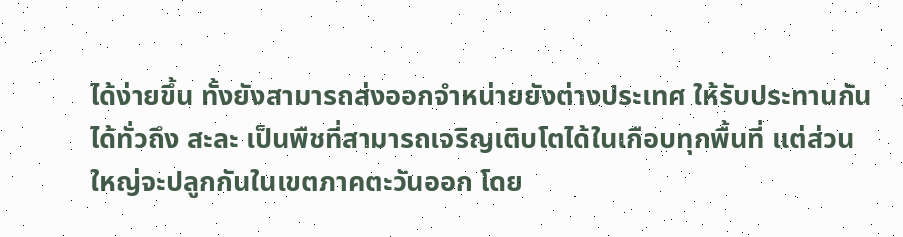ได้ง่ายขึ้น ทั้งยังสามารถส่งออกจำหน่ายยังต่างประเทศ ให้รับประทานกันได้ทั่วถึง สะละ เป็นพืชที่สามารถเจริญเติบโตได้ในเกือบทุกพื้นที่ แต่ส่วนใหญ่จะปลูกกันในเขตภาคตะวันออก โดย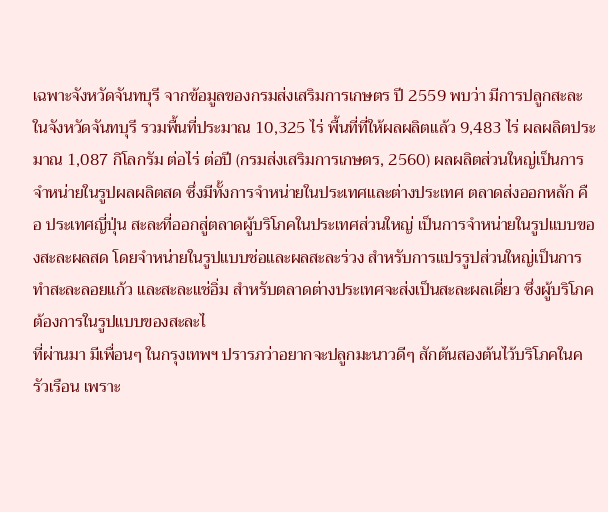เฉพาะจังหวัดจันทบุรี จากข้อมูลของกรมส่งเสริมการเกษตร ปี 2559 พบว่า มีการปลูกสะละในจังหวัดจันทบุรี รวมพื้นที่ประมาณ 10,325 ไร่ พื้นที่ที่ให้ผลผลิตแล้ว 9,483 ไร่ ผลผลิตประมาณ 1,087 กิโลกรัม ต่อไร่ ต่อปี (กรมส่งเสริมการเกษตร, 2560) ผลผลิตส่วนใหญ่เป็นการจำหน่ายในรูปผลผลิตสด ซึ่งมีทั้งการจำหน่ายในประเทศและต่างประเทศ ตลาดส่งออกหลัก คือ ประเทศญี่ปุ่น สะละที่ออกสู่ตลาดผู้บริโภคในประเทศส่วนใหญ่ เป็นการจำหน่ายในรูปแบบของสะละผลสด โดยจำหน่ายในรูปแบบช่อและผลสะละร่วง สำหรับการแปรรูปส่วนใหญ่เป็นการทำสะละลอยแก้ว และสะละแช่อิ่ม สำหรับตลาดต่างประเทศจะส่งเป็นสะละผลเดี่ยว ซึ่งผู้บริโภคต้องการในรูปแบบของสะละไ
ที่ผ่านมา มีเพื่อนๆ ในกรุงเทพฯ ปรารภว่าอยากจะปลูกมะนาวดีๆ สักต้นสองต้นไว้บริโภคในครัวเรือน เพราะ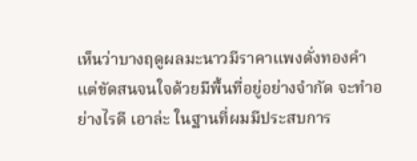เห็นว่าบางฤดูผลมะนาวมีราคาแพงดั่งทองคำ แต่ขัดสนจนใจด้วยมีพื้นที่อยู่อย่างจำกัด จะทำอย่างไรดี เอาล่ะ ในฐานที่ผมมีประสบการ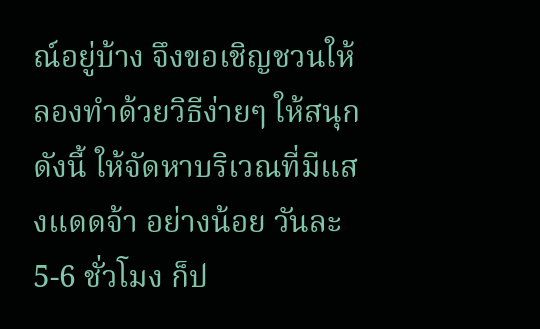ณ์อยู่บ้าง จึงขอเชิญชวนให้ลองทำด้วยวิธีง่ายๆ ให้สนุก ดังนี้ ให้จัดหาบริเวณที่มีแสงแดดจ้า อย่างน้อย วันละ 5-6 ชั่วโมง ก็ป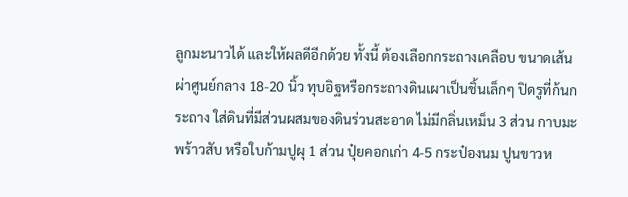ลูกมะนาวได้ และให้ผลดีอีกด้วย ทั้งนี้ ต้องเลือกกระถางเคลือบ ขนาดเส้นผ่าศูนย์กลาง 18-20 นิ้ว ทุบอิฐหรือกระถางดินเผาเป็นชิ้นเล็กๆ ปิดรูที่ก้นกระถาง ใส่ดินที่มีส่วนผสมของดินร่วนสะอาด ไม่มีกลิ่นเหม็น 3 ส่วน กาบมะพร้าวสับ หรือใบก้ามปูผุ 1 ส่วน ปุ๋ยคอกเก่า 4-5 กระป๋องนม ปูนขาวห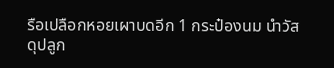รือเปลือกหอยเผาบดอีก 1 กระป๋องนม นำวัสดุปลูก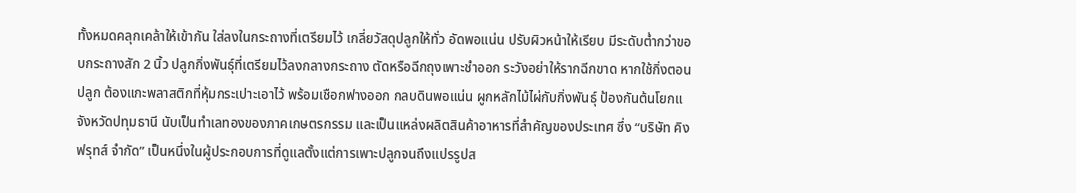ทั้งหมดคลุกเคล้าให้เข้ากัน ใส่ลงในกระถางที่เตรียมไว้ เกลี่ยวัสดุปลูกให้ทั่ว อัดพอแน่น ปรับผิวหน้าให้เรียบ มีระดับต่ำกว่าขอบกระถางสัก 2 นิ้ว ปลูกกิ่งพันธุ์ที่เตรียมไว้ลงกลางกระถาง ตัดหรือฉีกถุงเพาะชำออก ระวังอย่าให้รากฉีกขาด หากใช้กิ่งตอนปลูก ต้องแกะพลาสติกที่หุ้มกระเปาะเอาไว้ พร้อมเชือกฟางออก กลบดินพอแน่น ผูกหลักไม้ไผ่กับกิ่งพันธุ์ ป้องกันต้นโยกแ
จังหวัดปทุมธานี นับเป็นทำเลทองของภาคเกษตรกรรม และเป็นแหล่งผลิตสินค้าอาหารที่สำคัญของประเทศ ซึ่ง “บริษัท คิง ฟรุทส์ จำกัด” เป็นหนึ่งในผู้ประกอบการที่ดูแลตั้งแต่การเพาะปลูกจนถึงแปรรูปส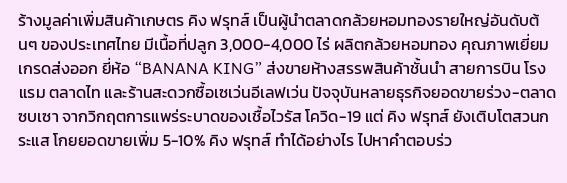ร้างมูลค่าเพิ่มสินค้าเกษตร คิง ฟรุทส์ เป็นผู้นำตลาดกล้วยหอมทองรายใหญ่อันดับต้นๆ ของประเทศไทย มีเนื้อที่ปลูก 3,000-4,000 ไร่ ผลิตกล้วยหอมทอง คุณภาพเยี่ยม เกรดส่งออก ยี่ห้อ “BANANA KING” ส่งขายห้างสรรพสินค้าชั้นนำ สายการบิน โรงแรม ตลาดไท และร้านสะดวกซื้อเซเว่นอีเลฟเว่น ปัจจุบันหลายธุรกิจยอดขายร่วง-ตลาดซบเซา จากวิกฤตการแพร่ระบาดของเชื้อไวรัส โควิด-19 แต่ คิง ฟรุทส์ ยังเติบโตสวนกระแส โกยยอดขายเพิ่ม 5-10% คิง ฟรุทส์ ทำได้อย่างไร ไปหาคำตอบร่ว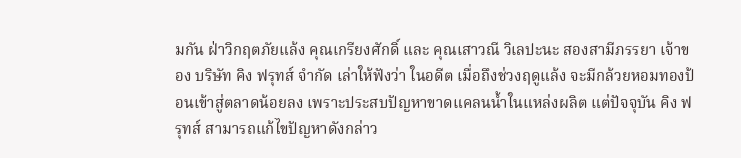มกัน ฝ่าวิกฤตภัยแล้ง คุณเกรียงศักดิ์ และ คุณเสาวณี วิเลปะนะ สองสามีภรรยา เจ้าของ บริษัท คิง ฟรุทส์ จำกัด เล่าให้ฟังว่า ในอดีต เมื่อถึงช่วงฤดูแล้ง จะมีกล้วยหอมทองป้อนเข้าสู่ตลาดน้อยลง เพราะประสบปัญหาขาดแคลนน้ำในแหล่งผลิต แต่ปัจจุบัน คิง ฟรุทส์ สามารถแก้ไขปัญหาดังกล่าว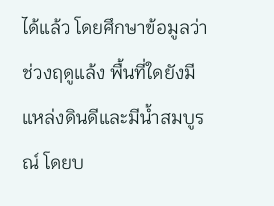ได้แล้ว โดยศึกษาข้อมูลว่า ช่วงฤดูแล้ง พื้นที่ใดยังมีแหล่งดินดีและมีน้ำสมบูรณ์ โดยบ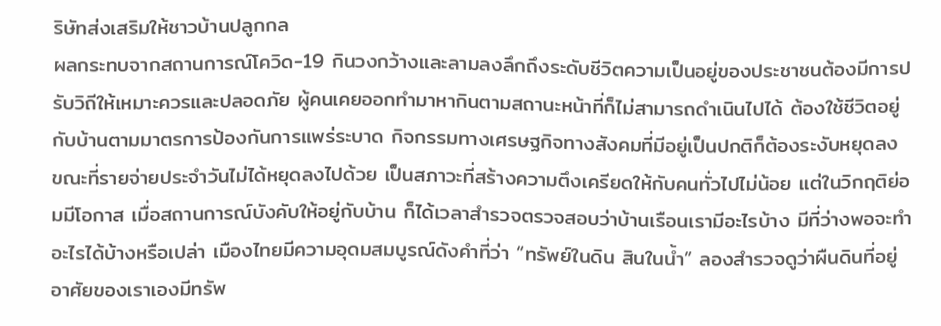ริษัทส่งเสริมให้ชาวบ้านปลูกกล
ผลกระทบจากสถานการณ์โควิด-19 กินวงกว้างและลามลงลึกถึงระดับชีวิตความเป็นอยู่ของประชาชนต้องมีการปรับวิถีให้เหมาะควรและปลอดภัย ผู้คนเคยออกทำมาหากินตามสถานะหน้าที่ก็ไม่สามารถดำเนินไปได้ ต้องใช้ชีวิตอยู่กับบ้านตามมาตรการป้องกันการแพร่ระบาด กิจกรรมทางเศรษฐกิจทางสังคมที่มีอยู่เป็นปกติก็ต้องระงับหยุดลง ขณะที่รายจ่ายประจำวันไม่ได้หยุดลงไปด้วย เป็นสภาวะที่สร้างความตึงเครียดให้กับคนทั่วไปไม่น้อย แต่ในวิกฤติย่อมมีโอกาส เมื่อสถานการณ์บังคับให้อยู่กับบ้าน ก็ได้เวลาสำรวจตรวจสอบว่าบ้านเรือนเรามีอะไรบ้าง มีที่ว่างพอจะทำอะไรได้บ้างหรือเปล่า เมืองไทยมีความอุดมสมบูรณ์ดังคำที่ว่า “ทรัพย์ในดิน สินในน้ำ” ลองสำรวจดูว่าผืนดินที่อยู่อาศัยของเราเองมีทรัพ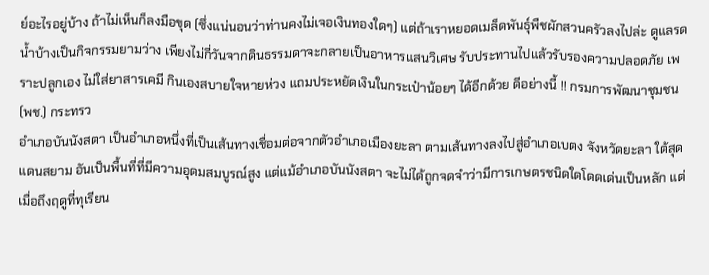ย์อะไรอยู่บ้าง ถ้าไม่เห็นก็ลงมือขุด (ซึ่งแน่นอนว่าท่านคงไม่เจอเงินทองใดๆ) แต่ถ้าเราหยอดเมล็ดพันธุ์พืชผักสวนครัวลงไปล่ะ ดูแลรดน้ำบ้างเป็นกิจกรรมยามว่าง เพียงไม่กี่วันจากดินธรรมดาจะกลายเป็นอาหารแสนวิเศษ รับประทานไปแล้วรับรองความปลอดภัย เพราะปลูกเอง ไม่ใส่ยาสารเคมี กินเองสบายใจหายห่วง แถมประหยัดเงินในกระเป๋าน้อยๆ ได้อีกด้วย ดีอย่างนี้ !! กรมการพัฒนาชุมชน (พช.) กระทรว
อำเภอบันนังสตา เป็นอำเภอหนึ่งที่เป็นเส้นทางเชื่อมต่อจากตัวอำเภอเมืองยะลา ตามเส้นทางลงไปสู่อำเภอเบตง จังหวัดยะลา ใต้สุดแดนสยาม อันเป็นพื้นที่ที่มีความอุดมสมบูรณ์สูง แต่แม้อำเภอบันนังสตา จะไม่ได้ถูกจดจำว่ามีการเกษตรชนิดใดโดดเด่นเป็นหลัก แต่เมื่อถึงฤดูที่ทุเรียน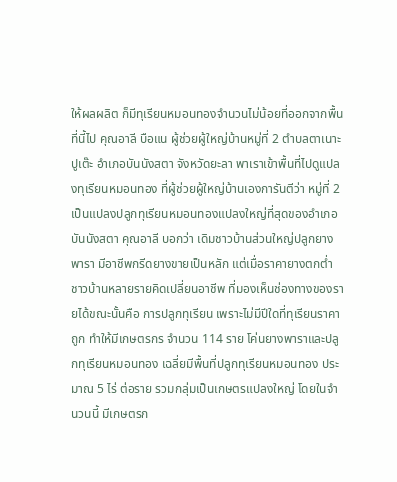ให้ผลผลิต ก็มีทุเรียนหมอนทองจำนวนไม่น้อยที่ออกจากพื้นที่นี้ไป คุณอาลี บือแน ผู้ช่วยผู้ใหญ่บ้านหมู่ที่ 2 ตำบลตาเนาะปูเต๊ะ อำเภอบันนังสตา จังหวัดยะลา พาเราเข้าพื้นที่ไปดูแปลงทุเรียนหมอนทอง ที่ผู้ช่วยผู้ใหญ่บ้านเองการันตีว่า หมู่ที่ 2 เป็นแปลงปลูกทุเรียนหมอนทองแปลงใหญ่ที่สุดของอำเภอบันนังสตา คุณอาลี บอกว่า เดิมชาวบ้านส่วนใหญ่ปลูกยางพารา มีอาชีพกรีดยางขายเป็นหลัก แต่เมื่อราคายางตกต่ำ ชาวบ้านหลายรายคิดเปลี่ยนอาชีพ ที่มองเห็นช่องทางของรายได้ขณะนั้นคือ การปลูกทุเรียน เพราะไม่มีปีใดที่ทุเรียนราคาถูก ทำให้มีเกษตรกร จำนวน 114 ราย โค่นยางพาราและปลูกทุเรียนหมอนทอง เฉลี่ยมีพื้นที่ปลูกทุเรียนหมอนทอง ประมาณ 5 ไร่ ต่อราย รวมกลุ่มเป็นเกษตรแปลงใหญ่ โดยในจำนวนนี้ มีเกษตรก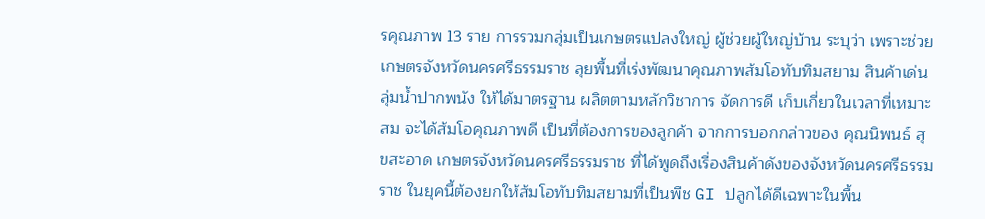รคุณภาพ 13 ราย การรวมกลุ่มเป็นเกษตรแปลงใหญ่ ผู้ช่วยผู้ใหญ่บ้าน ระบุว่า เพราะช่วย
เกษตรจังหวัดนครศรีธรรมราช ลุยพื้นที่เร่งพัฒนาคุณภาพส้มโอทับทิมสยาม สินค้าเด่นลุ่มน้ำปากพนัง ให้ได้มาตรฐาน ผลิตตามหลักวิชาการ จัดการดี เก็บเกี่ยวในเวลาที่เหมาะสม จะได้ส้มโอคุณภาพดี เป็นที่ต้องการของลูกค้า จากการบอกกล่าวของ คุณนิพนธ์ สุขสะอาด เกษตรจังหวัดนครศรีธรรมราช ที่ได้พูดถึงเรื่องสินค้าดังของจังหวัดนครศรีธรรมราช ในยุคนี้ต้องยกให้ส้มโอทับทิมสยามที่เป็นพืช GI ปลูกได้ดีเฉพาะในพื้น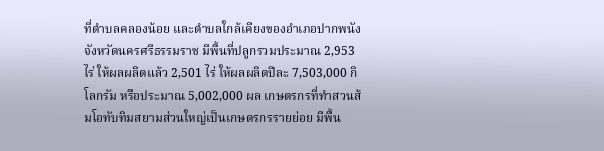ที่ตำบลคลองน้อย และตำบลใกล้เคียงของอำเภอปากพนัง จังหวัดนครศรีธรรมราช มีพื้นที่ปลูกรวมประมาณ 2,953 ไร่ ให้ผลผลิตแล้ว 2,501 ไร่ ให้ผลผลิตปีละ 7,503,000 กิโลกรัม หรือประมาณ 5,002,000 ผล เกษตรกรที่ทำสวนส้มโอทับทิมสยามส่วนใหญ่เป็นเกษตรกรรายย่อย มีพื้น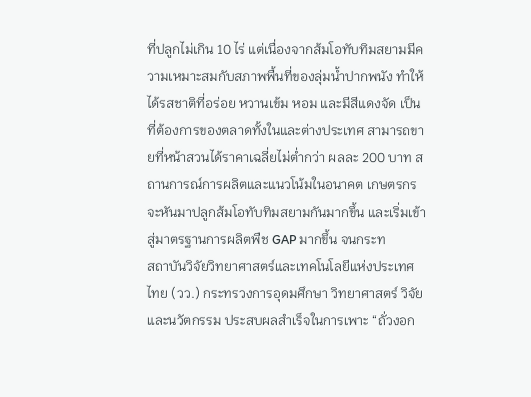ที่ปลูกไม่เกิน 10 ไร่ แต่เนื่องจากส้มโอทับทิมสยามมีความเหมาะสมกับสภาพพื้นที่ของลุ่มน้ำปากพนัง ทำให้ได้รสชาติที่อร่อย หวานเข้ม หอม และมีสีแดงจัด เป็นที่ต้องการของตลาดทั้งในและต่างประเทศ สามารถขายที่หน้าสวนได้ราคาเฉลี่ยไม่ต่ำกว่า ผลละ 200 บาท สถานการณ์การผลิตและแนวโน้มในอนาคต เกษตรกรจะหันมาปลูกส้มโอทับทิมสยามกันมากขึ้น และเริ่มเข้าสู่มาตรฐานการผลิตพืช GAP มากขึ้น จนกระท
สถาบันวิจัยวิทยาศาสตร์และเทคโนโลยีแห่งประเทศไทย (วว.) กระทรวงการอุดมศึกษา วิทยาศาสตร์ วิจัยและนวัตกรรม ประสบผลสำเร็จในการเพาะ “ถั่วงอก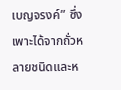เบญจรงค์” ซึ่งเพาะได้จากถั่วหลายชนิดและห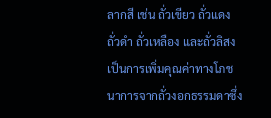ลากสี เช่น ถั่วเขียว ถั่วแดง ถั่วดำ ถั่วเหลือง และถั่วลิสง เป็นการเพิ่มคุณค่าทางโภชนาการจากถั่วงอกธรรมดาซึ่ง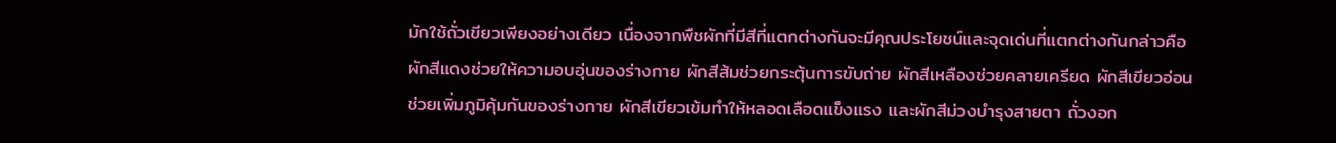มักใช้ถั่วเขียวเพียงอย่างเดียว เนื่องจากพืชผักที่มีสีที่แตกต่างกันจะมีคุณประโยชน์และจุดเด่นที่แตกต่างกันกล่าวคือ ผักสีแดงช่วยให้ความอบอุ่นของร่างกาย ผักสีส้มช่วยกระตุ้นการขับถ่าย ผักสีเหลืองช่วยคลายเครียด ผักสีเขียวอ่อนช่วยเพิ่มภูมิคุ้มกันของร่างกาย ผักสีเขียวเข้มทำให้หลอดเลือดแข็งแรง และผักสีม่วงบำรุงสายตา ถั่วงอก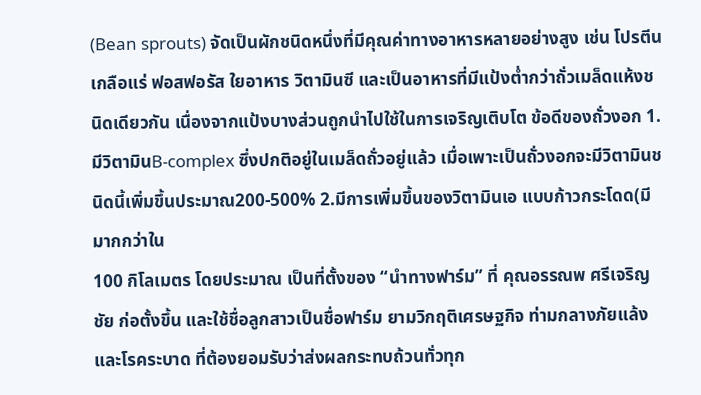(Bean sprouts) จัดเป็นผักชนิดหนึ่งที่มีคุณค่าทางอาหารหลายอย่างสูง เช่น โปรตีน เกลือแร่ ฟอสฟอรัส ใยอาหาร วิตามินซี และเป็นอาหารที่มีแป้งต่ำกว่าถั่วเมล็ดแห้งชนิดเดียวกัน เนื่องจากแป้งบางส่วนถูกนำไปใช้ในการเจริญเติบโต ข้อดีของถั่วงอก 1. มีวิตามินB-complex ซึ่งปกติอยู่ในเมล็ดถั่วอยู่แล้ว เมื่อเพาะเป็นถั่วงอกจะมีวิตามินชนิดนี้เพิ่มขึ้นประมาณ200-500% 2.มีการเพิ่มขึ้นของวิตามินเอ แบบก้าวกระโดด(มีมากกว่าใน
100 กิโลเมตร โดยประมาณ เป็นที่ตั้งของ “นำทางฟาร์ม” ที่ คุณอรรณพ ศรีเจริญชัย ก่อตั้งขึ้น และใช้ชื่อลูกสาวเป็นชื่อฟาร์ม ยามวิกฤติเศรษฐกิจ ท่ามกลางภัยแล้งและโรคระบาด ที่ต้องยอมรับว่าส่งผลกระทบถ้วนทั่วทุก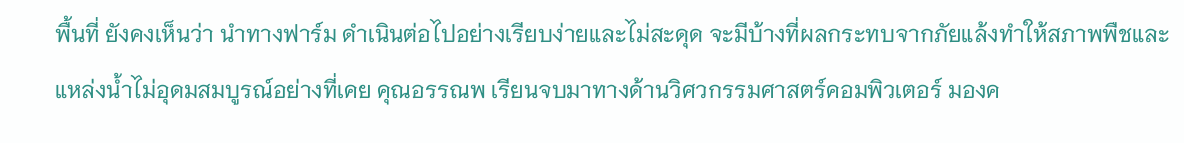พื้นที่ ยังคงเห็นว่า นำทางฟาร์ม ดำเนินต่อไปอย่างเรียบง่ายและไม่สะดุด จะมีบ้างที่ผลกระทบจากภัยแล้งทำให้สภาพพืชและแหล่งน้ำไม่อุดมสมบูรณ์อย่างที่เคย คุณอรรณพ เรียนจบมาทางด้านวิศวกรรมศาสตร์คอมพิวเตอร์ มองค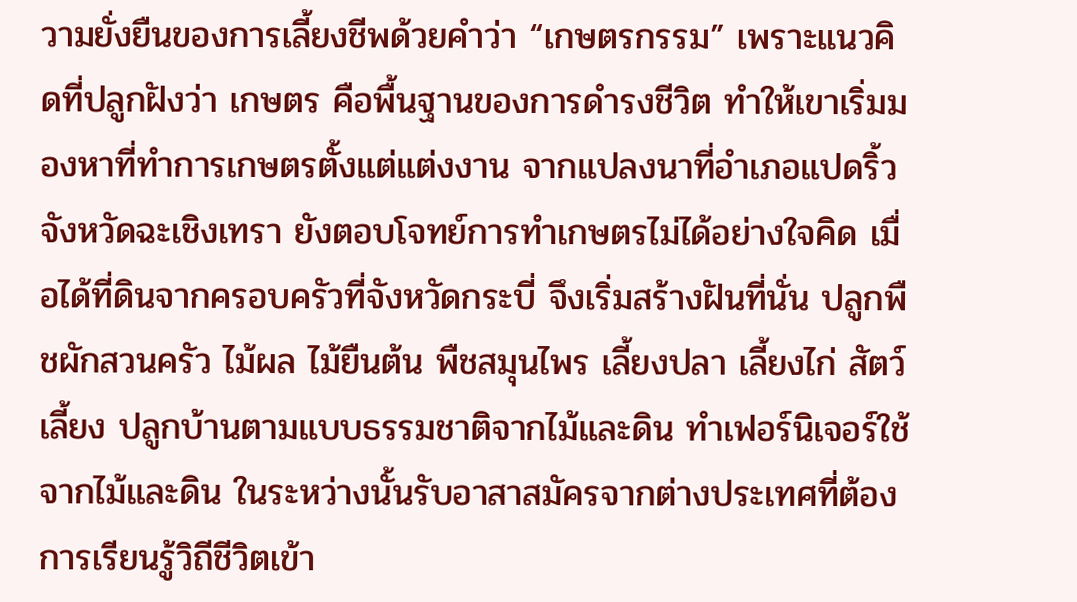วามยั่งยืนของการเลี้ยงชีพด้วยคำว่า “เกษตรกรรม” เพราะแนวคิดที่ปลูกฝังว่า เกษตร คือพื้นฐานของการดำรงชีวิต ทำให้เขาเริ่มมองหาที่ทำการเกษตรตั้งแต่แต่งงาน จากแปลงนาที่อำเภอแปดริ้ว จังหวัดฉะเชิงเทรา ยังตอบโจทย์การทำเกษตรไม่ได้อย่างใจคิด เมื่อได้ที่ดินจากครอบครัวที่จังหวัดกระบี่ จึงเริ่มสร้างฝันที่นั่น ปลูกพืชผักสวนครัว ไม้ผล ไม้ยืนต้น พืชสมุนไพร เลี้ยงปลา เลี้ยงไก่ สัตว์เลี้ยง ปลูกบ้านตามแบบธรรมชาติจากไม้และดิน ทำเฟอร์นิเจอร์ใช้จากไม้และดิน ในระหว่างนั้นรับอาสาสมัครจากต่างประเทศที่ต้องการเรียนรู้วิถีชีวิตเข้า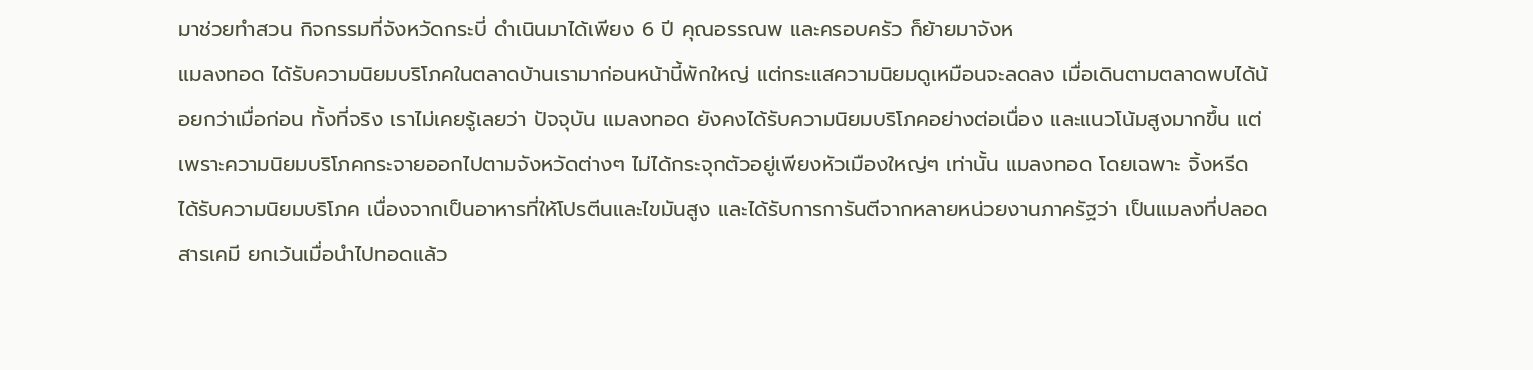มาช่วยทำสวน กิจกรรมที่จังหวัดกระบี่ ดำเนินมาได้เพียง 6 ปี คุณอรรณพ และครอบครัว ก็ย้ายมาจังห
แมลงทอด ได้รับความนิยมบริโภคในตลาดบ้านเรามาก่อนหน้านี้พักใหญ่ แต่กระแสความนิยมดูเหมือนจะลดลง เมื่อเดินตามตลาดพบได้น้อยกว่าเมื่อก่อน ทั้งที่จริง เราไม่เคยรู้เลยว่า ปัจจุบัน แมลงทอด ยังคงได้รับความนิยมบริโภคอย่างต่อเนื่อง และแนวโน้มสูงมากขึ้น แต่เพราะความนิยมบริโภคกระจายออกไปตามจังหวัดต่างๆ ไม่ได้กระจุกตัวอยู่เพียงหัวเมืองใหญ่ๆ เท่านั้น แมลงทอด โดยเฉพาะ จิ้งหรีด ได้รับความนิยมบริโภค เนื่องจากเป็นอาหารที่ให้โปรตีนและไขมันสูง และได้รับการการันตีจากหลายหน่วยงานภาครัฐว่า เป็นแมลงที่ปลอดสารเคมี ยกเว้นเมื่อนำไปทอดแล้ว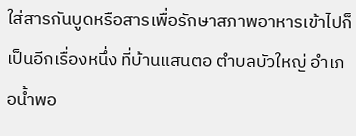ใส่สารกันบูดหรือสารเพื่อรักษาสภาพอาหารเข้าไปก็เป็นอีกเรื่องหนึ่ง ที่บ้านแสนตอ ตำบลบัวใหญ่ อำเภอน้ำพอ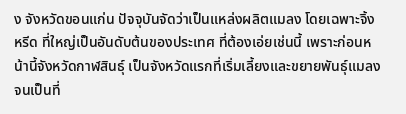ง จังหวัดขอนแก่น ปัจจุบันจัดว่าเป็นแหล่งผลิตแมลง โดยเฉพาะจิ้งหรีด ที่ใหญ่เป็นอันดับต้นของประเทศ ที่ต้องเอ่ยเช่นนี้ เพราะก่อนหน้านี้จังหวัดกาฬสินธุ์ เป็นจังหวัดแรกที่เริ่มเลี้ยงและขยายพันธุ์แมลง จนเป็นที่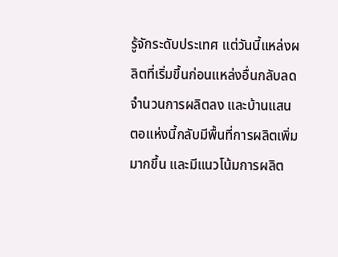รู้จักระดับประเทศ แต่วันนี้แหล่งผลิตที่เริ่มขึ้นก่อนแหล่งอื่นกลับลดจำนวนการผลิตลง และบ้านแสนตอแห่งนี้กลับมีพื้นที่การผลิตเพิ่มมากขึ้น และมีแนวโน้มการผลิต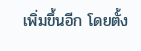เพิ่มขึ้นอีก โดยตั้ง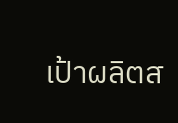เป้าผลิตส